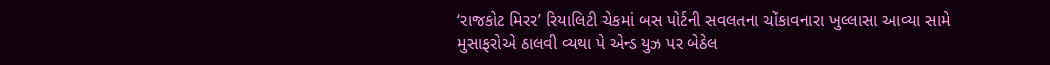‘રાજકોટ મિરર’ રિયાલિટી ચેકમાં બસ પોર્ટની સવલતના ચોંકાવનારા ખુલ્લાસા આવ્યા સામે
મુસાફરોએ ઠાલવી વ્યથા પે એન્ડ યુઝ પર બેઠેલ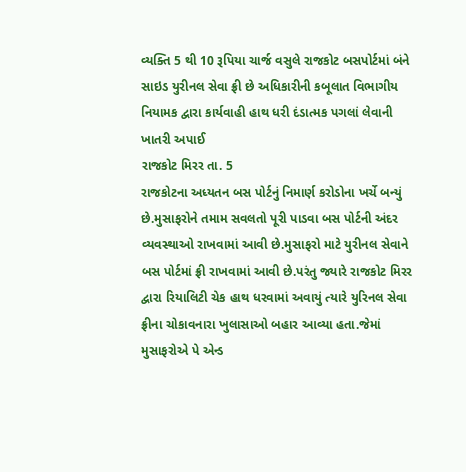વ્યક્તિ 5 થી 10 રૂપિયા ચાર્જ વસુલે રાજકોટ બસપોર્ટમાં બંને સાઇડ યુરીનલ સેવા ફ્રી છે અધિકારીની કબૂલાત વિભાગીય નિયામક દ્વારા કાર્યવાહી હાથ ધરી દંડાત્મક પગલાં લેવાની ખાતરી અપાઈ
રાજકોટ મિરર તા. 5
રાજકોટના અધ્યતન બસ પોર્ટનું નિમાર્ણ કરોડોના ખર્ચે બન્યું છે.મુસાફરોને તમામ સવલતો પૂરી પાડવા બસ પોર્ટની અંદર વ્યવસ્થાઓ રાખવામાં આવી છે.મુસાફરો માટે યુરીનલ સેવાને બસ પોર્ટમાં ફ્રી રાખવામાં આવી છે.પરંતુ જ્યારે રાજકોટ મિરર દ્વારા રિયાલિટી ચેક હાથ ધરવામાં અવાયું ત્યારે યુરિનલ સેવા ફ્રીના ચોકાવનારા ખુલાસાઓ બહાર આવ્યા હતા.જેમાં મુસાફરોએ પે એન્ડ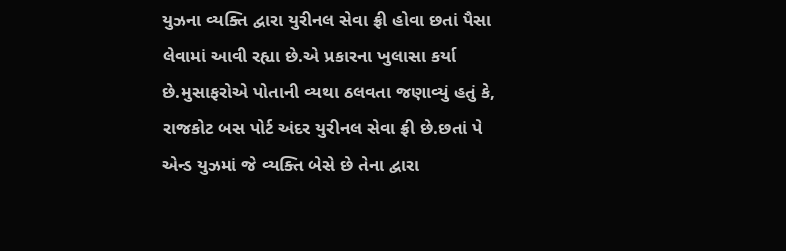યુઝના વ્યક્તિ દ્વારા યુરીનલ સેવા ફ્રી હોવા છતાં પૈસા લેવામાં આવી રહ્યા છે.એ પ્રકારના ખુલાસા કર્યા છે.મુસાફરોએ પોતાની વ્યથા ઠલવતા જણાવ્યું હતું કે, રાજકોટ બસ પોર્ટ અંદર યુરીનલ સેવા ફ્રી છે.છતાં પે એન્ડ યુઝમાં જે વ્યક્તિ બેસે છે તેના દ્વારા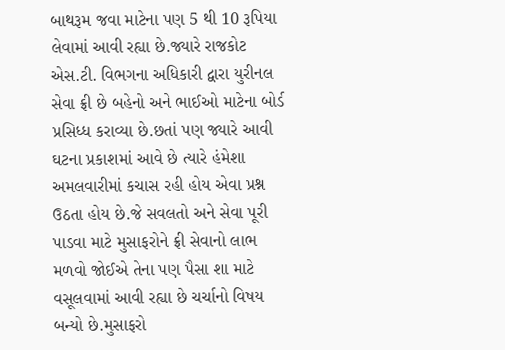બાથરૂમ જવા માટેના પણ 5 થી 10 રૂપિયા લેવામાં આવી રહ્યા છે.જ્યારે રાજકોટ એસ.ટી. વિભગના અધિકારી દ્વારા યુરીનલ સેવા ફ્રી છે બહેનો અને ભાઈઓ માટેના બોર્ડ પ્રસિધ્ધ કરાવ્યા છે.છતાં પણ જ્યારે આવી ઘટના પ્રકાશમાં આવે છે ત્યારે હંમેશા અમલવારીમાં કચાસ રહી હોય એવા પ્રશ્ન ઉઠતા હોય છે.જે સવલતો અને સેવા પૂરી પાડવા માટે મુસાફરોને ફ્રી સેવાનો લાભ મળવો જોઈએ તેના પણ પૈસા શા માટે વસૂલવામાં આવી રહ્યા છે ચર્ચાનો વિષય બન્યો છે.મુસાફરો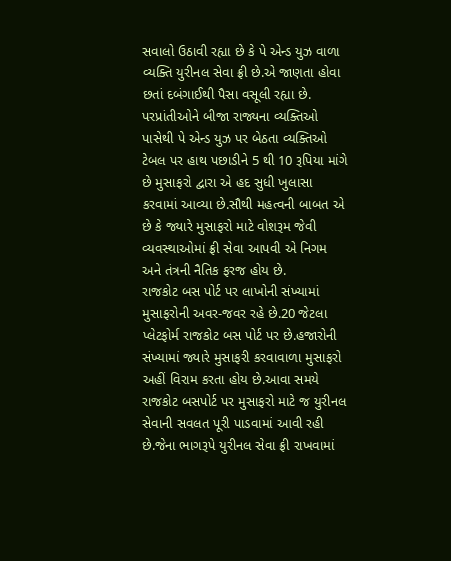સવાલો ઉઠાવી રહ્યા છે કે પે એન્ડ યુઝ વાળા વ્યક્તિ યુરીનલ સેવા ફ્રી છે.એ જાણતા હોવા છતાં દબંગાઈથી પૈસા વસૂલી રહ્યા છે. પરપ્રાંતીઓને બીજા રાજ્યના વ્યક્તિઓ પાસેથી પે એન્ડ યુઝ પર બેઠતા વ્યક્તિઓ ટેબલ પર હાથ પછાડીને 5 થી 10 રૂપિયા માંગે છે મુસાફરો દ્વારા એ હદ સુધી ખુલાસા કરવામાં આવ્યા છે.સૌથી મહત્વની બાબત એ છે કે જ્યારે મુસાફરો માટે વોશરૂમ જેવી વ્યવસ્થાઓમાં ફ્રી સેવા આપવી એ નિગમ અને તંત્રની નૈતિક ફરજ હોય છે.
રાજકોટ બસ પોર્ટ પર લાખોની સંખ્યામાં મુસાફરોની અવર-જવર રહે છે.20 જેટલા પ્લેટફોર્મ રાજકોટ બસ પોર્ટ પર છે.હજારોની સંખ્યામાં જ્યારે મુસાફરી કરવાવાળા મુસાફરો અહીં વિરામ કરતા હોય છે.આવા સમયે રાજકોટ બસપોર્ટ પર મુસાફરો માટે જ યુરીનલ સેવાની સવલત પૂરી પાડવામાં આવી રહી છે.જેના ભાગરૂપે યુરીનલ સેવા ફ્રી રાખવામાં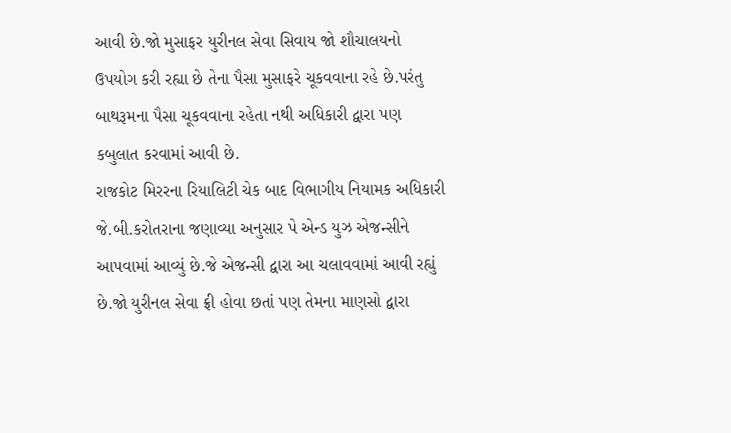આવી છે.જો મુસાફર યુરીનલ સેવા સિવાય જો શૌચાલયનો ઉપયોગ કરી રહ્યા છે તેના પૈસા મુસાફરે ચૂકવવાના રહે છે.પરંતુ બાથરૂમના પૈસા ચૂકવવાના રહેતા નથી અધિકારી દ્વારા પણ કબુલાત કરવામાં આવી છે.
રાજકોટ મિરરના રિયાલિટી ચેક બાદ વિભાગીય નિયામક અધિકારી જે.બી.કરોતરાના જણાવ્યા અનુસાર પે એન્ડ યુઝ એજન્સીને આપવામાં આવ્યું છે.જે એજન્સી દ્વારા આ ચલાવવામાં આવી રહ્યું છે.જો યુરીનલ સેવા ફ્રી હોવા છતાં પણ તેમના માણસો દ્વારા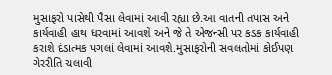મુસાફરો પાસેથી પૈસા લેવામાં આવી રહ્યા છે.આ વાતની તપાસ અને કાર્યવાહી હાથ ધરવામાં આવશે અને જે તે એજન્સી પર કડક કાર્યવાહી કરાશે દંડાત્મક પગલાં લેવામાં આવશે.મુસાફરોની સવલતોમાં કોઈપણ ગેરરીતિ ચલાવી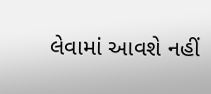લેવામાં આવશે નહીં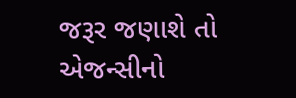જરૂર જણાશે તો એજન્સીનો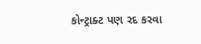કોન્ટ્રાક્ટ પણ રદ કરવા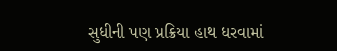સુધીની પણ પ્રક્રિયા હાથ ધરવામાં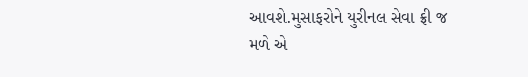આવશે.મુસાફરોને યુરીનલ સેવા ફ્રી જ મળે એ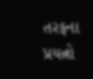તરફના પ્રયત્નો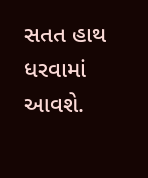સતત હાથ ધરવામાં આવશે.